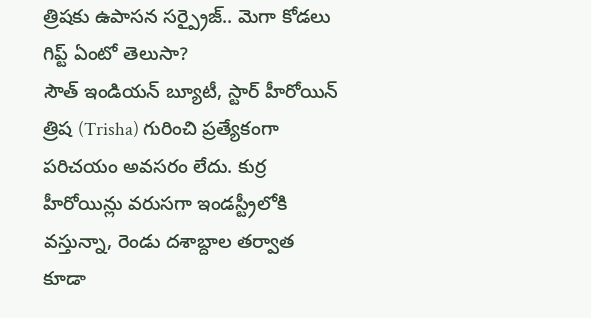త్రిషకు ఉపాసన సర్ప్రైజ్.. మెగా కోడలు గిప్ట్ ఏంటో తెలుసా?
సౌత్ ఇండియన్ బ్యూటీ, స్టార్ హీరోయిన్ త్రిష (Trisha) గురించి ప్రత్యేకంగా పరిచయం అవసరం లేదు. కుర్ర హీరోయిన్లు వరుసగా ఇండస్ట్రీలోకి వస్తున్నా, రెండు దశాబ్దాల తర్వాత కూడా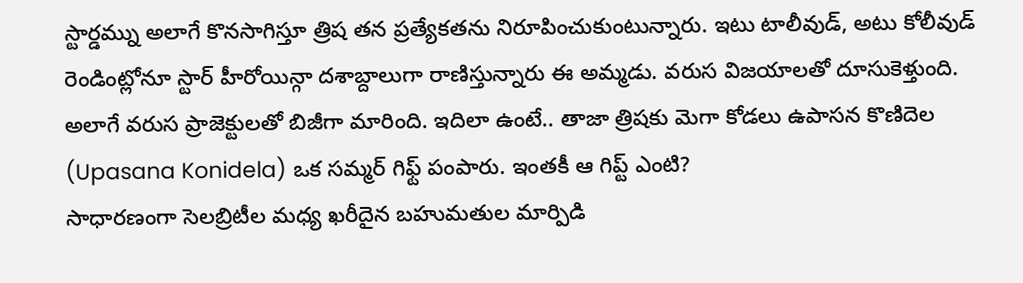స్టార్డమ్ను అలాగే కొనసాగిస్తూ త్రిష తన ప్రత్యేకతను నిరూపించుకుంటున్నారు. ఇటు టాలీవుడ్, అటు కోలీవుడ్ రెండింట్లోనూ స్టార్ హీరోయిన్గా దశాబ్దాలుగా రాణిస్తున్నారు ఈ అమ్మడు. వరుస విజయాలతో దూసుకెళ్తుంది. అలాగే వరుస ప్రాజెక్టులతో బిజీగా మారింది. ఇదిలా ఉంటే.. తాజా త్రిషకు మెగా కోడలు ఉపాసన కొణిదెల (Upasana Konidela) ఒక సమ్మర్ గిఫ్ట్ పంపారు. ఇంతకీ ఆ గిప్ట్ ఎంటి?
సాధారణంగా సెలబ్రిటీల మధ్య ఖరీదైన బహుమతుల మార్పిడి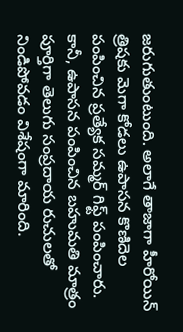జరుగుతుంటుంది. అలాగే తాజాగా హీరోయిన్ త్రిషకు మెగా కోడలు ఉపాసన కొణిదెల పంపించిన ప్రత్యేక సమ్మర్ గిఫ్ట్ పంపించారు. కానీ, ఉపాసన పంపించిన బహుమతి మాత్రం పూర్తిగా తెలుగు సంప్రదాయ రుచులతో నిండిపోవడం విశేషంగా మారింది.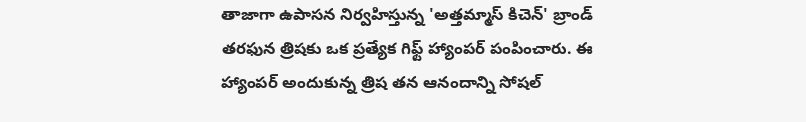తాజాగా ఉపాసన నిర్వహిస్తున్న 'అత్తమ్మాస్ కిచెన్' బ్రాండ్ తరఫున త్రిషకు ఒక ప్రత్యేక గిఫ్ట్ హ్యాంపర్ పంపించారు. ఈ హ్యాంపర్ అందుకున్న త్రిష తన ఆనందాన్ని సోషల్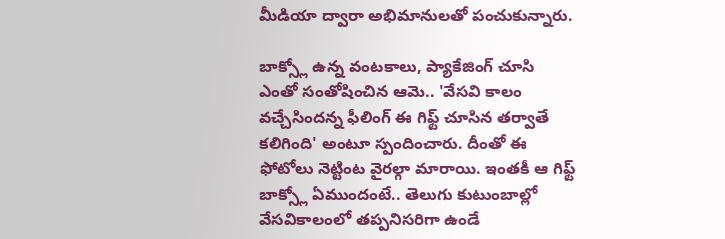మీడియా ద్వారా అభిమానులతో పంచుకున్నారు.

బాక్స్లో ఉన్న వంటకాలు, ప్యాకేజింగ్ చూసి ఎంతో సంతోషించిన ఆమె.. 'వేసవి కాలం వచ్చేసిందన్న ఫీలింగ్ ఈ గిఫ్ట్ చూసిన తర్వాతే కలిగింది' అంటూ స్పందించారు. దీంతో ఈ ఫోటోలు నెట్టింట వైరల్గా మారాయి. ఇంతకీ ఆ గిఫ్ట్ బాక్స్లో ఏముందంటే.. తెలుగు కుటుంబాల్లో వేసవికాలంలో తప్పనిసరిగా ఉండే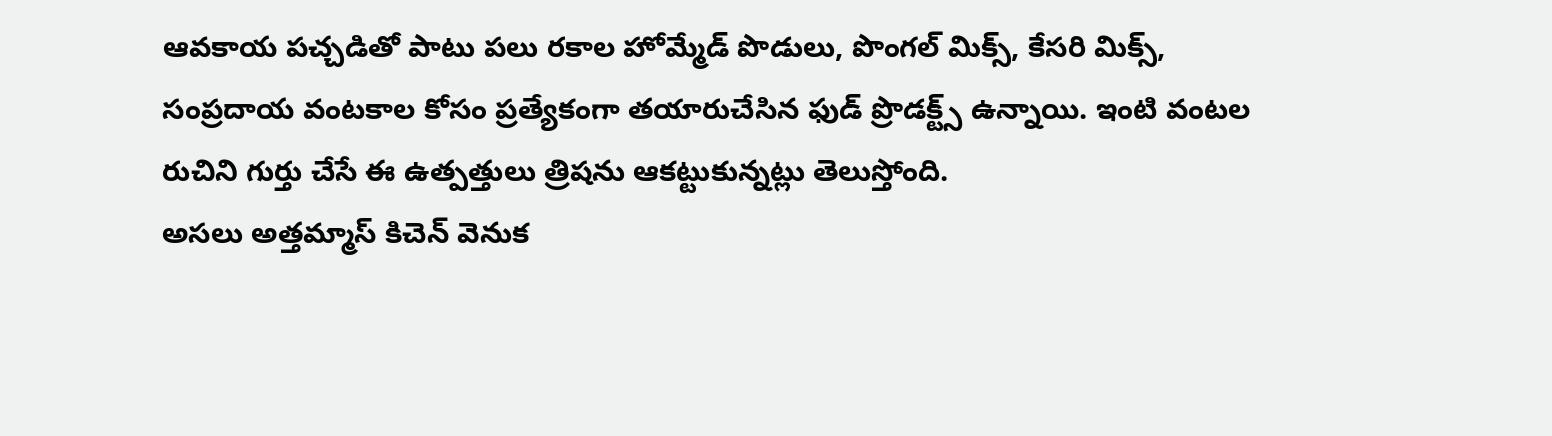ఆవకాయ పచ్చడితో పాటు పలు రకాల హోమ్మేడ్ పొడులు, పొంగల్ మిక్స్, కేసరి మిక్స్, సంప్రదాయ వంటకాల కోసం ప్రత్యేకంగా తయారుచేసిన ఫుడ్ ప్రొడక్ట్స్ ఉన్నాయి. ఇంటి వంటల రుచిని గుర్తు చేసే ఈ ఉత్పత్తులు త్రిషను ఆకట్టుకున్నట్లు తెలుస్తోంది.
అసలు అత్తమ్మాస్ కిచెన్ వెనుక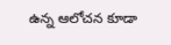ఉన్న ఆలోచన కూడా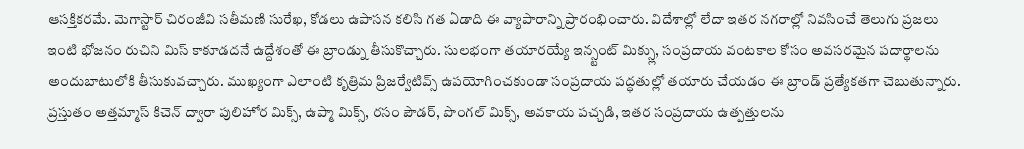ఆసక్తికరమే. మెగాస్టార్ చిరంజీవి సతీమణి సురేఖ, కోడలు ఉపాసన కలిసి గత ఏడాది ఈ వ్యాపారాన్ని ప్రారంభించారు. విదేశాల్లో లేదా ఇతర నగరాల్లో నివసించే తెలుగు ప్రజలు ఇంటి భోజనం రుచిని మిస్ కాకూడదనే ఉద్దేశంతో ఈ బ్రాండ్ను తీసుకొచ్చారు. సులభంగా తయారయ్యే ఇన్స్టంట్ మిక్స్లు, సంప్రదాయ వంటకాల కోసం అవసరమైన పదార్థాలను అందుబాటులోకి తీసుకువచ్చారు. ముఖ్యంగా ఎలాంటి కృత్రిమ ప్రిజర్వేటివ్స్ ఉపయోగించకుండా సంప్రదాయ పద్ధతుల్లో తయారు చేయడం ఈ బ్రాండ్ ప్రత్యేకతగా చెబుతున్నారు.
ప్రస్తుతం అత్తమ్మాస్ కిచెన్ ద్వారా పులిహోర మిక్స్, ఉప్మా మిక్స్, రసం పౌడర్, పొంగల్ మిక్స్, అవకాయ పచ్చడి, ఇతర సంప్రదాయ ఉత్పత్తులను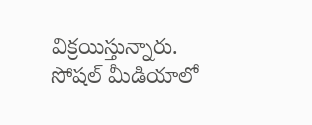విక్రయిస్తున్నారు. సోషల్ మీడియాలో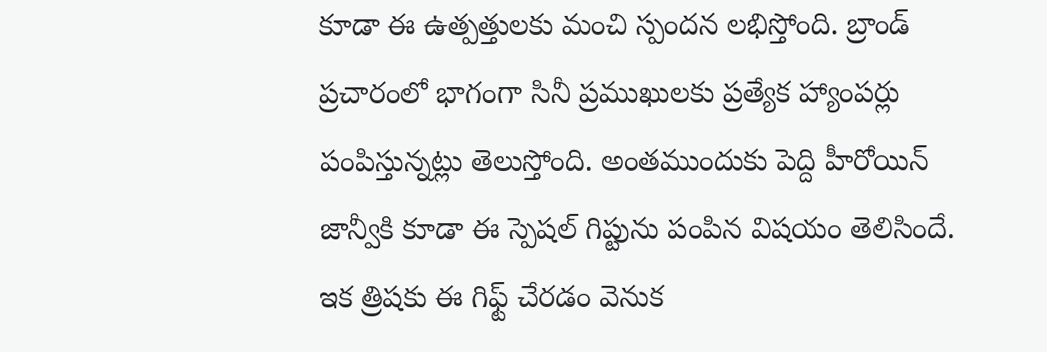కూడా ఈ ఉత్పత్తులకు మంచి స్పందన లభిస్తోంది. బ్రాండ్ ప్రచారంలో భాగంగా సినీ ప్రముఖులకు ప్రత్యేక హ్యాంపర్లు పంపిస్తున్నట్లు తెలుస్తోంది. అంతముందుకు పెద్ది హీరోయిన్ జాన్వీకి కూడా ఈ స్పెషల్ గిప్టును పంపిన విషయం తెలిసిందే.
ఇక త్రిషకు ఈ గిఫ్ట్ చేరడం వెనుక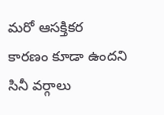మరో ఆసక్తికర కారణం కూడా ఉందని సినీ వర్గాలు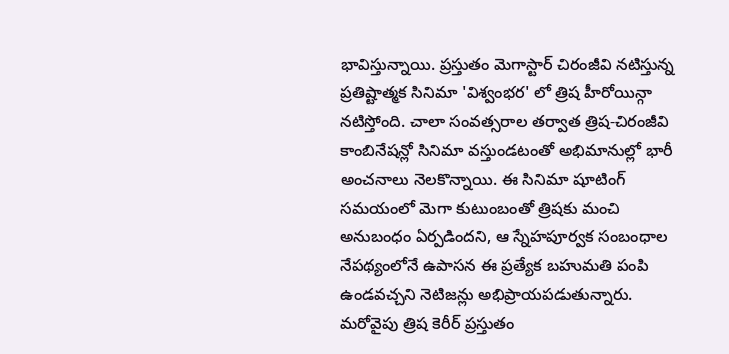భావిస్తున్నాయి. ప్రస్తుతం మెగాస్టార్ చిరంజీవి నటిస్తున్న ప్రతిష్టాత్మక సినిమా 'విశ్వంభర' లో త్రిష హీరోయిన్గా నటిస్తోంది. చాలా సంవత్సరాల తర్వాత త్రిష-చిరంజీవి కాంబినేషన్లో సినిమా వస్తుండటంతో అభిమానుల్లో భారీ అంచనాలు నెలకొన్నాయి. ఈ సినిమా షూటింగ్ సమయంలో మెగా కుటుంబంతో త్రిషకు మంచి అనుబంధం ఏర్పడిందని, ఆ స్నేహపూర్వక సంబంధాల నేపథ్యంలోనే ఉపాసన ఈ ప్రత్యేక బహుమతి పంపి ఉండవచ్చని నెటిజన్లు అభిప్రాయపడుతున్నారు.
మరోవైపు త్రిష కెరీర్ ప్రస్తుతం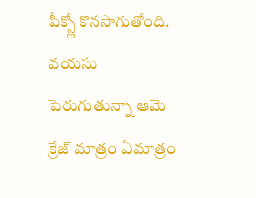పీక్స్లో కొనసాగుతోంది. వయసు పెరుగుతున్నా ఆమె క్రేజ్ మాత్రం ఏమాత్రం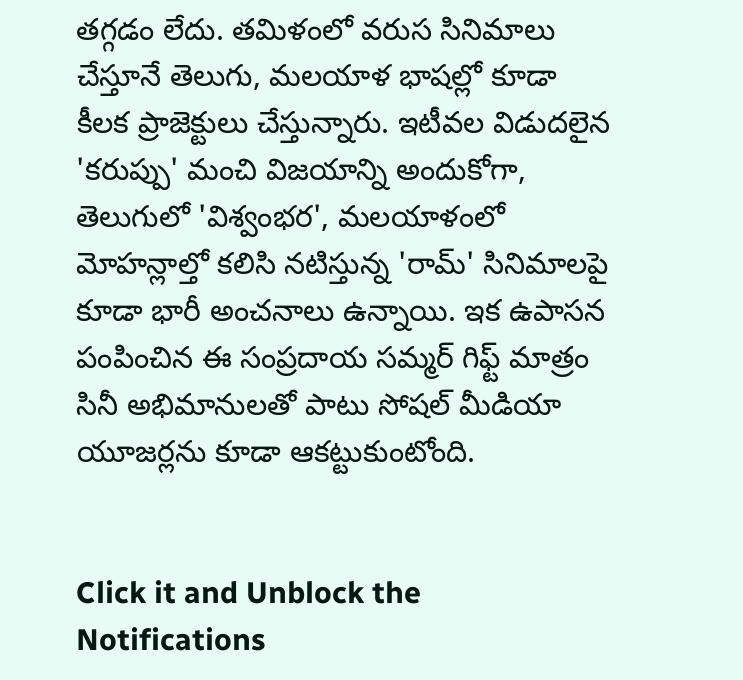తగ్గడం లేదు. తమిళంలో వరుస సినిమాలు చేస్తూనే తెలుగు, మలయాళ భాషల్లో కూడా కీలక ప్రాజెక్టులు చేస్తున్నారు. ఇటీవల విడుదలైన 'కరుప్పు' మంచి విజయాన్ని అందుకోగా, తెలుగులో 'విశ్వంభర', మలయాళంలో మోహన్లాల్తో కలిసి నటిస్తున్న 'రామ్' సినిమాలపై కూడా భారీ అంచనాలు ఉన్నాయి. ఇక ఉపాసన పంపించిన ఈ సంప్రదాయ సమ్మర్ గిఫ్ట్ మాత్రం సినీ అభిమానులతో పాటు సోషల్ మీడియా యూజర్లను కూడా ఆకట్టుకుంటోంది.


Click it and Unblock the Notifications